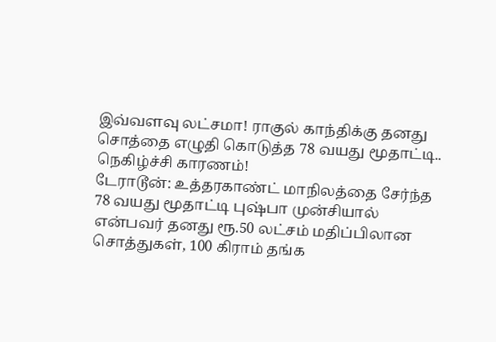இவ்வளவு லட்சமா! ராகுல் காந்திக்கு தனது சொத்தை எழுதி கொடுத்த 78 வயது மூதாட்டி.. நெகிழ்ச்சி காரணம்!
டேராடூன்: உத்தரகாண்ட் மாநிலத்தை சேர்ந்த 78 வயது மூதாட்டி புஷ்பா முன்சியால் என்பவர் தனது ரூ.50 லட்சம் மதிப்பிலான சொத்துகள், 100 கிராம் தங்க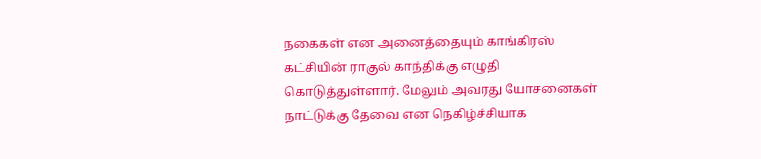நகைகள் என அனைத்தையும் காங்கிரஸ் கட்சியின் ராகுல் காந்திக்கு எழுதி கொடுத்துள்ளார். மேலும் அவரது யோசனைகள் நாட்டுக்கு தேவை என நெகிழ்ச்சியாக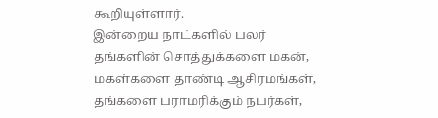கூறியுள்ளார்.
இன்றைய நாட்களில் பலர் தங்களின் சொத்துக்களை மகன், மகள்களை தாண்டி ஆசிரமங்கள், தங்களை பராமரிக்கும் நபர்கள்,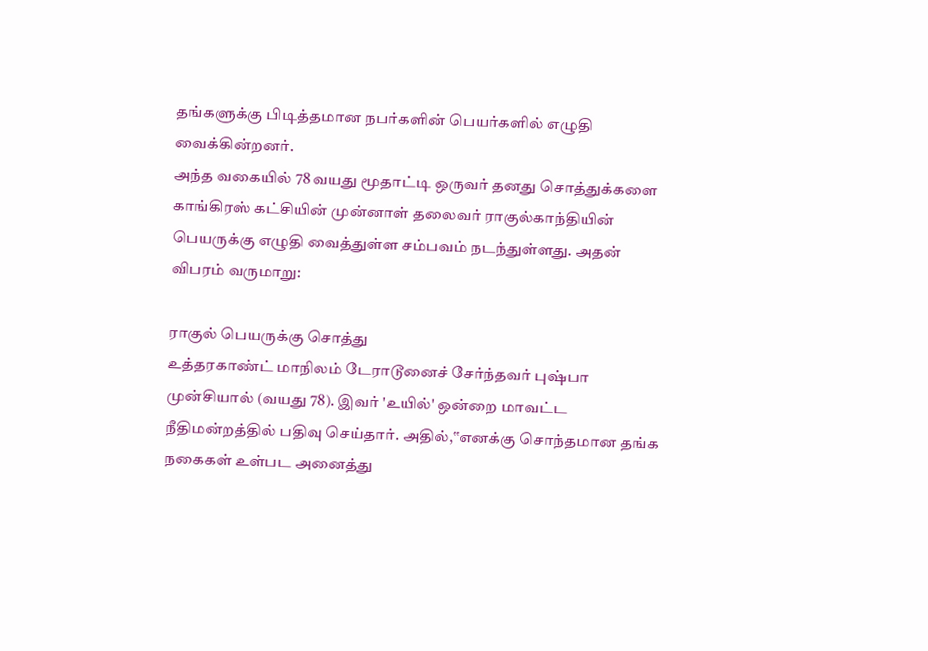தங்களுக்கு பிடித்தமான நபர்களின் பெயர்களில் எழுதி வைக்கின்றனர்.
அந்த வகையில் 78 வயது மூதாட்டி ஒருவர் தனது சொத்துக்களை காங்கிரஸ் கட்சியின் முன்னாள் தலைவர் ராகுல்காந்தியின் பெயருக்கு எழுதி வைத்துள்ள சம்பவம் நடந்துள்ளது. அதன் விபரம் வருமாறு:

ராகுல் பெயருக்கு சொத்து
உத்தரகாண்ட் மாநிலம் டேராடூனைச் சேர்ந்தவர் புஷ்பா முன்சியால் (வயது 78). இவர் 'உயில்' ஒன்றை மாவட்ட நீதிமன்றத்தில் பதிவு செய்தார். அதில்,‛‛எனக்கு சொந்தமான தங்க நகைகள் உள்பட அனைத்து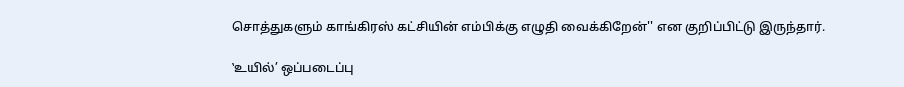சொத்துகளும் காங்கிரஸ் கட்சியின் எம்பிக்கு எழுதி வைக்கிறேன்'' என குறிப்பிட்டு இருந்தார்.

‛உயில்’ ஒப்படைப்பு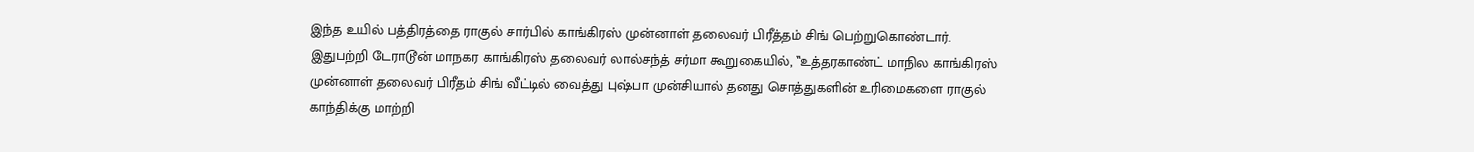இந்த உயில் பத்திரத்தை ராகுல் சார்பில் காங்கிரஸ் முன்னாள் தலைவர் பிரீத்தம் சிங் பெற்றுகொண்டார். இதுபற்றி டேராடூன் மாநகர காங்கிரஸ் தலைவர் லால்சந்த் சர்மா கூறுகையில், ‛‛உத்தரகாண்ட் மாநில காங்கிரஸ் முன்னாள் தலைவர் பிரீதம் சிங் வீட்டில் வைத்து புஷ்பா முன்சியால் தனது சொத்துகளின் உரிமைகளை ராகுல் காந்திக்கு மாற்றி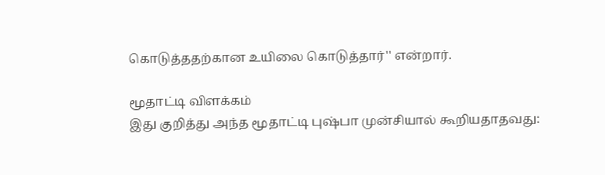கொடுத்ததற்கான உயிலை கொடுத்தார்'' என்றார்.

மூதாட்டி விளக்கம்
இது குறித்து அந்த மூதாட்டி புஷ்பா முன்சியால் கூறியதாதவது: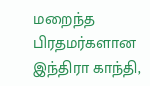மறைந்த பிரதமர்களான இந்திரா காந்தி,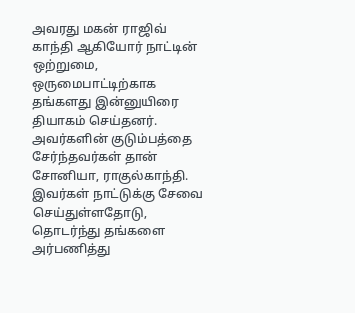அவரது மகன் ராஜிவ் காந்தி ஆகியோர் நாட்டின் ஒற்றுமை, ஒருமைபாட்டிற்காக தங்களது இன்னுயிரை தியாகம் செய்தனர். அவர்களின் குடும்பத்தை சேர்ந்தவர்கள் தான் சோனியா, ராகுல்காந்தி. இவர்கள் நாட்டுக்கு சேவை செய்துள்ளதோடு, தொடர்ந்து தங்களை அர்பணித்து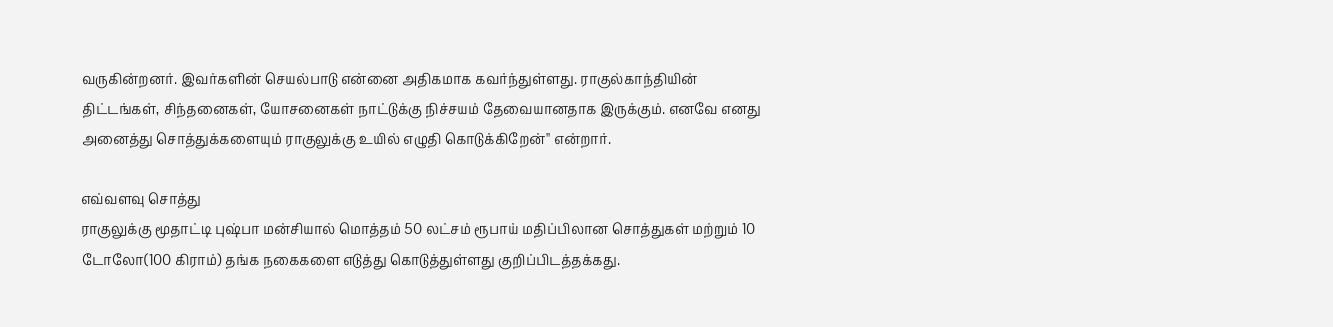வருகின்றனர். இவர்களின் செயல்பாடு என்னை அதிகமாக கவர்ந்துள்ளது. ராகுல்காந்தியின் திட்டங்கள், சிந்தனைகள், யோசனைகள் நாட்டுக்கு நிச்சயம் தேவையானதாக இருக்கும். எனவே எனது அனைத்து சொத்துக்களையும் ராகுலுக்கு உயில் எழுதி கொடுக்கிறேன்'' என்றார்.

எவ்வளவு சொத்து
ராகுலுக்கு மூதாட்டி புஷ்பா மன்சியால் மொத்தம் 50 லட்சம் ரூபாய் மதிப்பிலான சொத்துகள் மற்றும் 10 டோலோ(100 கிராம்) தங்க நகைகளை எடுத்து கொடுத்துள்ளது குறிப்பிடத்தக்கது.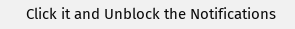Click it and Unblock the Notifications